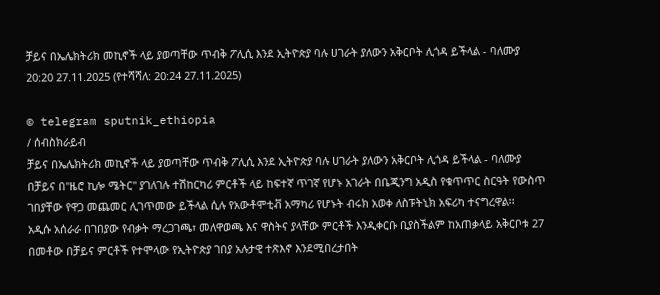ቻይና በኤሌክትሪክ መኪኖች ላይ ያወጣቸው ጥብቅ ፖሊሲ እንደ ኢትዮጵያ ባሉ ሀገራት ያለውን አቅርቦት ሊጎዳ ይችላል - ባለሙያ
20:20 27.11.2025 (የተሻሻለ: 20:24 27.11.2025)

© telegram sputnik_ethiopia
/ ሰብስክራይብ
ቻይና በኤሌክትሪክ መኪኖች ላይ ያወጣቸው ጥብቅ ፖሊሲ እንደ ኢትዮጵያ ባሉ ሀገራት ያለውን አቅርቦት ሊጎዳ ይችላል - ባለሙያ
በቻይና በ"ዜሮ ኪሎ ሜትር" ያገለገሉ ተሽከርካሪ ምርቶች ላይ ከፍተኛ ጥገኛ የሆኑ አገራት በቤጂንግ አዲስ የቁጥጥር ስርዓት የውስጥ ገበያቸው የዋጋ መጨመር ሊገጥመው ይችላል ሲሉ የአውቶሞቲቭ አማካሪ የሆኑት ብሩክ አወቀ ለስፑትኒክ አፍሪካ ተናግረዋል፡፡
አዲሱ አሰራራ በገበያው የብቃት ማረጋገጫ፣ መለዋወጫ እና ዋስትና ያላቸው ምርቶች እንዲቀርቡ ቢያስችልም ከአጠቃላይ አቅርቦቱ 27 በመቶው በቻይና ምርቶች የተሞላው የኢትዮጵያ ገበያ አሉታዊ ተጽእኖ እንደሚበረታበት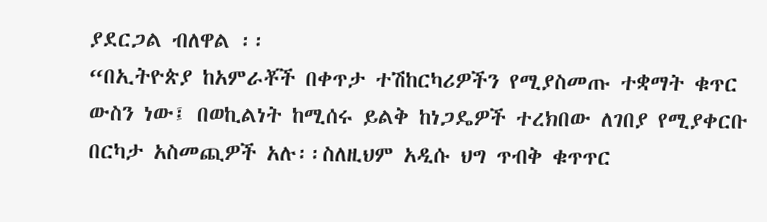ያደርጋል ብለዋል ፡፡
“በኢትዮጵያ ከአምራቾች በቀጥታ ተሽከርካሪዎችን የሚያስመጡ ተቋማት ቁጥር ውስን ነው፤ በወኪልነት ከሚሰሩ ይልቅ ከነጋዴዎች ተረክበው ለገበያ የሚያቀርቡ በርካታ አስመጪዎች አሉ፡፡ስለዚህም አዲሱ ህግ ጥብቅ ቁጥጥር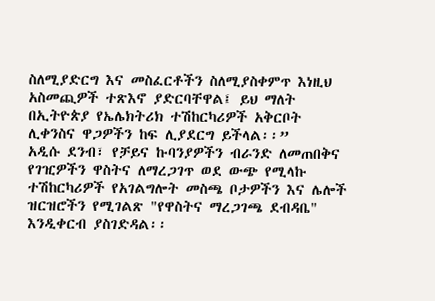ስለሚያድርግ እና መስፈርቶችን ስለሚያስቀምጥ እነዚህ አስመጪዎች ተጽእኖ ያድርባቸዋል፤ ይህ ማለት በኢትዮጵያ የኤሌክትሪክ ተሽከርካሪዎች አቅርቦት ሊቀንስና ዋጋዎችን ከፍ ሊያደርግ ይችላል፡፡”
አዲሱ ደንብ፣ የቻይና ኩባንያዎችን ብራንድ ለመጠበቅና የገዢዎችን ዋስትና ለማረጋገጥ ወደ ውጭ የሚላኩ ተሽከርካሪዎች የአገልግሎት መስጫ ቦታዎችን እና ሌሎች ዝርዝሮችን የሚገልጽ "የዋስትና ማረጋገጫ ደብዳቤ" እንዲቀርብ ያስገድዳል፡፡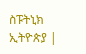ስፑትኒክ ኢትዮጵያ |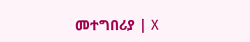መተግበሪያ | X